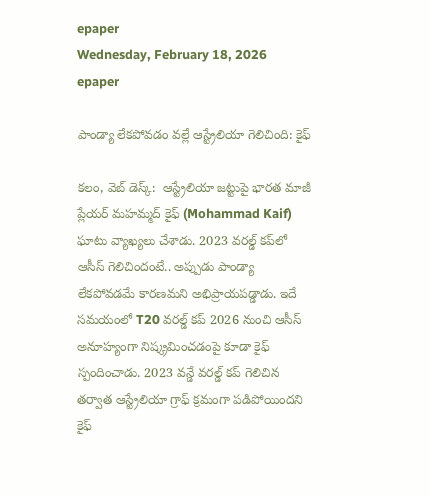epaper
Wednesday, February 18, 2026
epaper

పాండ్యా లేకపోవడం వల్లే ఆస్ట్రేలియా గెలిచింది: కైఫ్

కలం, వెబ్ డెస్క్:  ఆస్ట్రేలియా జట్టుపై భారత మాజీ ప్లేయర్ మహమ్మద్ కైఫ్ (Mohammad Kaif)  ఘాటు వ్యాఖ్యలు చేశాడు. 2023 వరల్డ్ కప్‌లో ఆసీస్ గెలిచిందంటే.. అప్పుడు పాండ్యా లేకపోవడమే కారణమని అభిప్రాయపడ్డాడు. ఇదే సమయంలో T20 వరల్డ్ కప్ 2026 నుంచి ఆసీస్ అనూహ్యంగా నిష్క్రమించడంపై కూడా కైఫ్ స్పందించాడు. 2023 వన్డే వరల్డ్ కప్ గెలిచిన తర్వాత ఆస్ట్రేలియా గ్రాఫ్ క్రమంగా పడిపోయిందని కైఫ్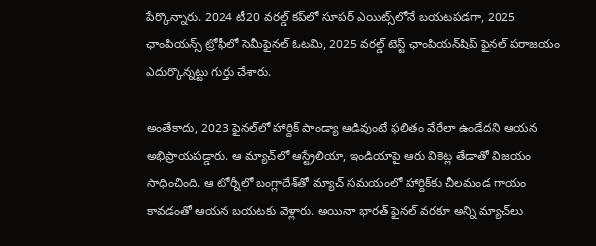పేర్కొన్నారు. 2024 టీ20 వరల్డ్ కప్‌లో సూపర్ ఎయిట్స్‌లోనే బయటపడగా, 2025 ఛాంపియన్స్ ట్రోఫీలో సెమీఫైనల్ ఓటమి, 2025 వరల్డ్ టెస్ట్ ఛాంపియన్‌షిప్ ఫైనల్ పరాజయం ఎదుర్కొన్నట్టు గుర్తు చేశారు.

అంతేకాదు, 2023 ఫైనల్‌లో హార్దిక్ పాండ్యా ఆడివుంటే ఫలితం వేరేలా ఉండేదని ఆయన అభిప్రాయపడ్డారు. ఆ మ్యాచ్‌లో ఆస్ట్రేలియా, ఇండియాపై ఆరు వికెట్ల తేడాతో విజయం సాధించింది. ఆ టోర్నీలో బంగ్లాదేశ్‌తో మ్యాచ్ సమయంలో హార్దిక్‌కు చీలమండ గాయం కావడంతో ఆయన బయటకు వెళ్లారు. అయినా భారత్ ఫైనల్ వరకూ అన్ని మ్యాచ్‌లు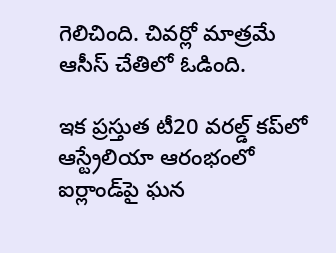గెలిచింది. చివర్లో మాత్రమే ఆసీస్ చేతిలో ఓడింది.

ఇక ప్రస్తుత టీ20 వరల్డ్ కప్‌లో ఆస్ట్రేలియా ఆరంభంలో ఐర్లాండ్‌పై ఘన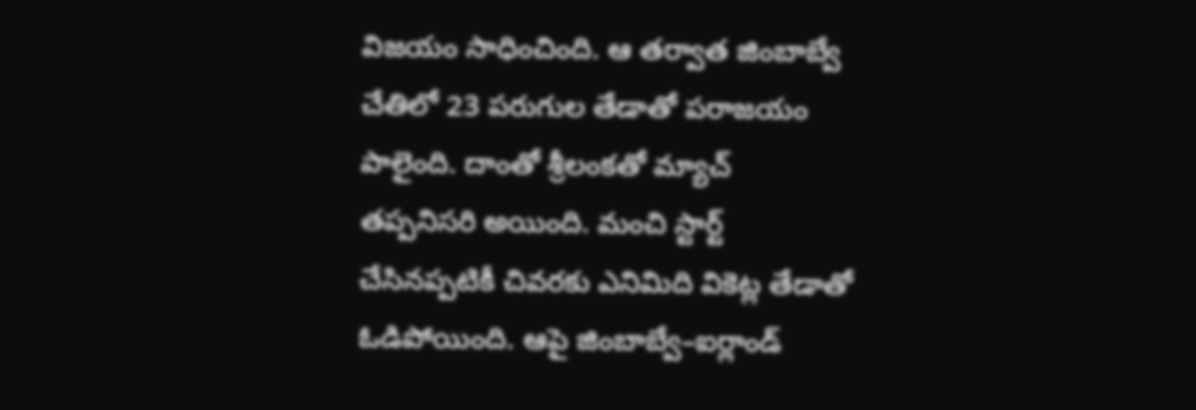విజయం సాధించింది. ఆ తర్వాత జింబాబ్వే చేతిలో 23 పరుగుల తేడాతో పరాజయం పాలైంది. దాంతో శ్రీలంకతో మ్యాచ్ తప్పనిసరి అయింది. మంచి స్టార్ట్ చేసినప్పటికీ చివరకు ఎనిమిది వికెట్ల తేడాతో ఓడిపోయింది. ఆపై జింబాబ్వే–ఐర్లాండ్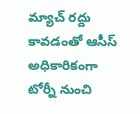మ్యాచ్ రద్దు కావడంతో ఆసీస్ అధికారికంగా టోర్నీ నుంచి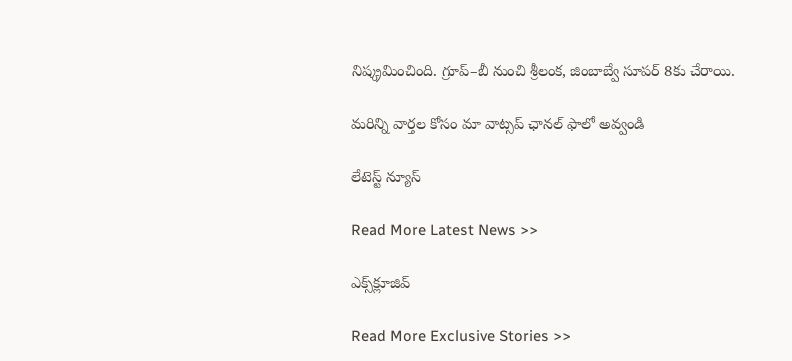నిష్క్రమించింది. గ్రూప్–బీ నుంచి శ్రీలంక, జింబాబ్వే సూపర్ 8కు చేరాయి.

మ‌రిన్ని వార్త‌ల కోసం మా వాట్స‌ప్ ఛాన‌ల్ ఫాలో అవ్వండి

లేటెస్ట్ న్యూస్‌

Read More Latest News >>

ఎక్స్‌క్లూజివ్‌

Read More Exclusive Stories >>